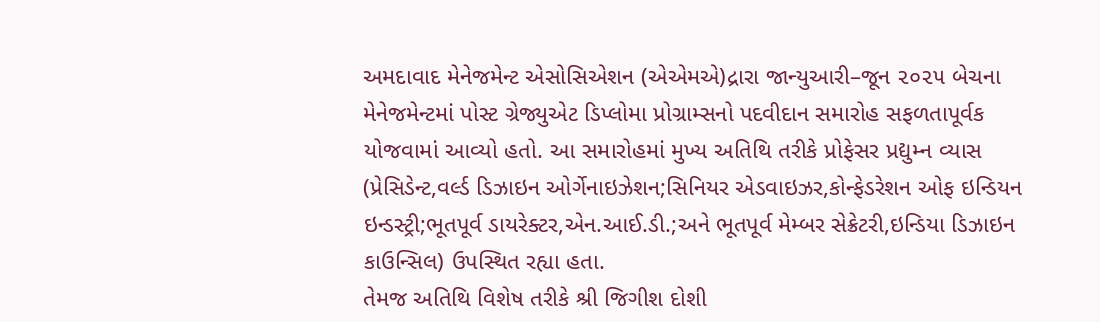અમદાવાદ મેનેજમેન્ટ એસોસિએશન (એએમએ)દ્રારા જાન્યુઆરી–જૂન ૨૦૨૫ બેચના મેનેજમેન્ટમાં પોસ્ટ ગ્રેજ્યુએટ ડિપ્લોમા પ્રોગ્રામ્સનો પદવીદાન સમારોહ સફળતાપૂર્વક યોજવામાં આવ્યો હતો. આ સમારોહમાં મુખ્ય અતિથિ તરીકે પ્રોફેસર પ્રદ્યુમ્ન વ્યાસ (પ્રેસિડેન્ટ,વર્લ્ડ ડિઝાઇન ઓર્ગેનાઇઝેશન;સિનિયર એડવાઇઝર,કોન્ફેડરેશન ઓફ ઇન્ડિયન ઇન્ડસ્ટ્રી;ભૂતપૂર્વ ડાયરેક્ટર,એન.આઈ.ડી.;અને ભૂતપૂર્વ મેમ્બર સેક્રેટરી,ઇન્ડિયા ડિઝાઇન કાઉન્સિલ) ઉપસ્થિત રહ્યા હતા.
તેમજ અતિથિ વિશેષ તરીકે શ્રી જિગીશ દોશી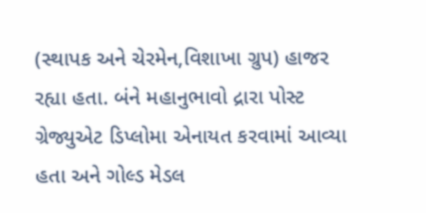(સ્થાપક અને ચેરમેન,વિશાખા ગ્રુપ) હાજર રહ્યા હતા. બંને મહાનુભાવો દ્રારા પોસ્ટ ગ્રેજ્યુએટ ડિપ્લોમા એનાયત કરવામાં આવ્યા હતા અને ગોલ્ડ મેડલ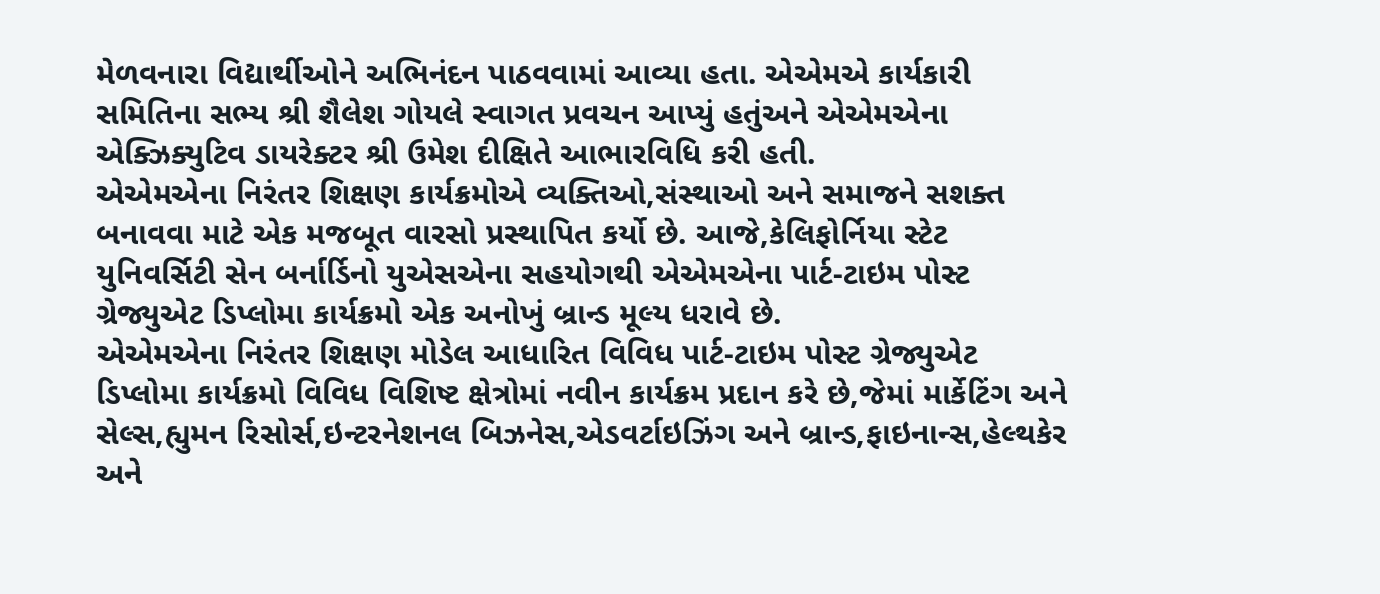મેળવનારા વિદ્યાર્થીઓને અભિનંદન પાઠવવામાં આવ્યા હતા. એએમએ કાર્યકારી સમિતિના સભ્ય શ્રી શૈલેશ ગોયલે સ્વાગત પ્રવચન આપ્યું હતુંઅને એએમએના એક્ઝિક્યુટિવ ડાયરેક્ટર શ્રી ઉમેશ દીક્ષિતે આભારવિધિ કરી હતી.
એએમએના નિરંતર શિક્ષણ કાર્યક્રમોએ વ્યક્તિઓ,સંસ્થાઓ અને સમાજને સશક્ત બનાવવા માટે એક મજબૂત વારસો પ્રસ્થાપિત કર્યો છે. આજે,કેલિફોર્નિયા સ્ટેટ યુનિવર્સિટી સેન બર્નાર્ડિનો યુએસએના સહયોગથી એએમએના પાર્ટ-ટાઇમ પોસ્ટ ગ્રેજ્યુએટ ડિપ્લોમા કાર્યક્રમો એક અનોખું બ્રાન્ડ મૂલ્ય ધરાવે છે.
એએમએના નિરંતર શિક્ષણ મોડેલ આધારિત વિવિધ પાર્ટ-ટાઇમ પોસ્ટ ગ્રેજ્યુએટ ડિપ્લોમા કાર્યક્રમો વિવિધ વિશિષ્ટ ક્ષેત્રોમાં નવીન કાર્યક્રમ પ્રદાન કરે છે,જેમાં માર્કેટિંગ અને સેલ્સ,હ્યુમન રિસોર્સ,ઇન્ટરનેશનલ બિઝનેસ,એડવર્ટાઇઝિંગ અને બ્રાન્ડ,ફાઇનાન્સ,હેલ્થકેર અને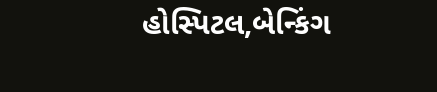હોસ્પિટલ,બેન્કિંગ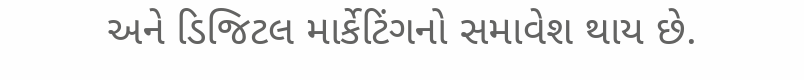અને ડિજિટલ માર્કેટિંગનો સમાવેશ થાય છે.